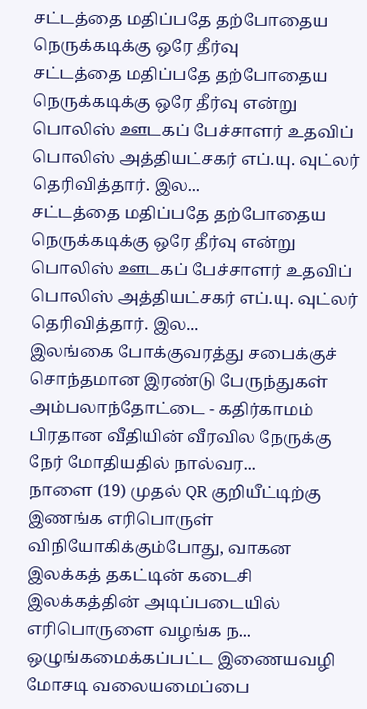சட்டத்தை மதிப்பதே தற்போதைய நெருக்கடிக்கு ஒரே தீர்வு
சட்டத்தை மதிப்பதே தற்போதைய நெருக்கடிக்கு ஒரே தீர்வு என்று பொலிஸ் ஊடகப் பேச்சாளர் உதவிப் பொலிஸ் அத்தியட்சகர் எப்.யு. வுட்லர் தெரிவித்தார். இல...
சட்டத்தை மதிப்பதே தற்போதைய நெருக்கடிக்கு ஒரே தீர்வு என்று பொலிஸ் ஊடகப் பேச்சாளர் உதவிப் பொலிஸ் அத்தியட்சகர் எப்.யு. வுட்லர் தெரிவித்தார். இல...
இலங்கை போக்குவரத்து சபைக்குச் சொந்தமான இரண்டு பேருந்துகள் அம்பலாந்தோட்டை - கதிர்காமம் பிரதான வீதியின் வீரவில நேருக்கு நேர் மோதியதில் நால்வர...
நாளை (19) முதல் QR குறியீட்டிற்கு இணங்க எரிபொருள் விநியோகிக்கும்போது, வாகன இலக்கத் தகட்டின் கடைசி இலக்கத்தின் அடிப்படையில் எரிபொருளை வழங்க ந...
ஒழுங்கமைக்கப்பட்ட இணையவழி மோசடி வலையமைப்பை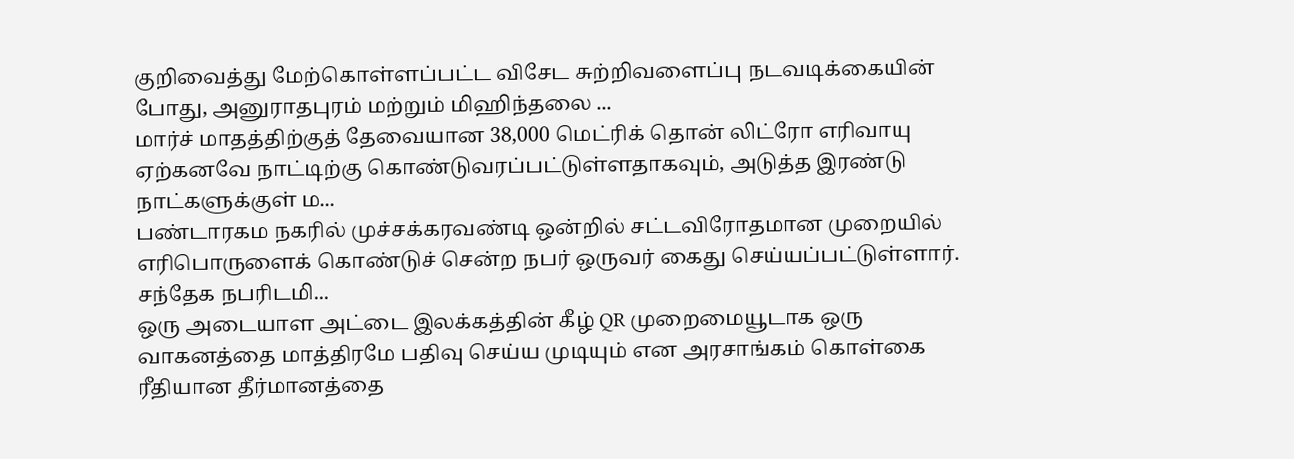குறிவைத்து மேற்கொள்ளப்பட்ட விசேட சுற்றிவளைப்பு நடவடிக்கையின் போது, அனுராதபுரம் மற்றும் மிஹிந்தலை ...
மார்ச் மாதத்திற்குத் தேவையான 38,000 மெட்ரிக் தொன் லிட்ரோ எரிவாயு ஏற்கனவே நாட்டிற்கு கொண்டுவரப்பட்டுள்ளதாகவும், அடுத்த இரண்டு நாட்களுக்குள் ம...
பண்டாரகம நகரில் முச்சக்கரவண்டி ஒன்றில் சட்டவிரோதமான முறையில் எரிபொருளைக் கொண்டுச் சென்ற நபர் ஒருவர் கைது செய்யப்பட்டுள்ளார். சந்தேக நபரிடமி...
ஒரு அடையாள அட்டை இலக்கத்தின் கீழ் QR முறைமையூடாக ஒரு வாகனத்தை மாத்திரமே பதிவு செய்ய முடியும் என அரசாங்கம் கொள்கை ரீதியான தீர்மானத்தை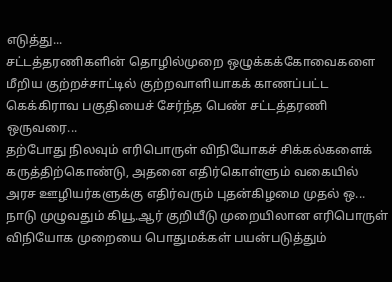எடுத்து...
சட்டத்தரணிகளின் தொழில்முறை ஒழுக்கக்கோவைகளை மீறிய குற்றச்சாட்டில் குற்றவாளியாகக் காணப்பட்ட கெக்கிராவ பகுதியைச் சேர்ந்த பெண் சட்டத்தரணி ஒருவரை...
தற்போது நிலவும் எரிபொருள் விநியோகச் சிக்கல்களைக் கருத்திற்கொண்டு, அதனை எதிர்கொள்ளும் வகையில் அரச ஊழியர்களுக்கு எதிர்வரும் புதன்கிழமை முதல் ஒ...
நாடு முழுவதும் கியூ.ஆர் குறியீடு முறையிலான எரிபொருள் விநியோக முறையை பொதுமக்கள் பயன்படுத்தும்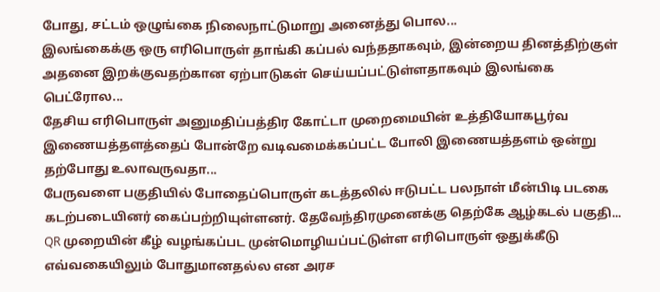போது, சட்டம் ஒழுங்கை நிலைநாட்டுமாறு அனைத்து பொல...
இலங்கைக்கு ஒரு எரிபொருள் தாங்கி கப்பல் வந்ததாகவும், இன்றைய தினத்திற்குள் அதனை இறக்குவதற்கான ஏற்பாடுகள் செய்யப்பட்டுள்ளதாகவும் இலங்கை பெட்ரோல...
தேசிய எரிபொருள் அனுமதிப்பத்திர கோட்டா முறைமையின் உத்தியோகபூர்வ இணையத்தளத்தைப் போன்றே வடிவமைக்கப்பட்ட போலி இணையத்தளம் ஒன்று தற்போது உலாவருவதா...
பேருவளை பகுதியில் போதைப்பொருள் கடத்தலில் ஈடுபட்ட பலநாள் மீன்பிடி படகை கடற்படையினர் கைப்பற்றியுள்ளனர். தேவேந்திரமுனைக்கு தெற்கே ஆழ்கடல் பகுதி...
QR முறையின் கீழ் வழங்கப்பட முன்மொழியப்பட்டுள்ள எரிபொருள் ஒதுக்கீடு எவ்வகையிலும் போதுமானதல்ல என அரச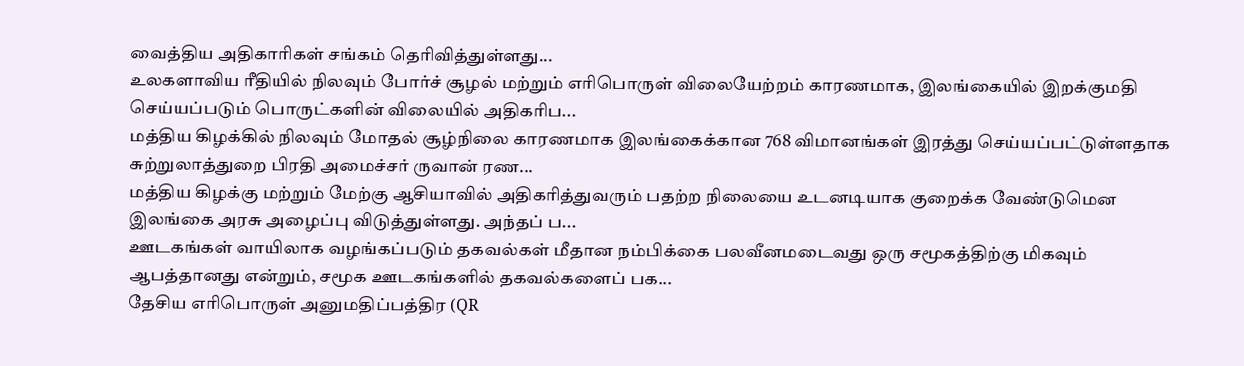வைத்திய அதிகாரிகள் சங்கம் தெரிவித்துள்ளது...
உலகளாவிய ரீதியில் நிலவும் போர்ச் சூழல் மற்றும் எரிபொருள் விலையேற்றம் காரணமாக, இலங்கையில் இறக்குமதி செய்யப்படும் பொருட்களின் விலையில் அதிகரிப...
மத்திய கிழக்கில் நிலவும் மோதல் சூழ்நிலை காரணமாக இலங்கைக்கான 768 விமானங்கள் இரத்து செய்யப்பட்டுள்ளதாக சுற்றுலாத்துறை பிரதி அமைச்சர் ருவான் ரண...
மத்திய கிழக்கு மற்றும் மேற்கு ஆசியாவில் அதிகரித்துவரும் பதற்ற நிலையை உடனடியாக குறைக்க வேண்டுமென இலங்கை அரசு அழைப்பு விடுத்துள்ளது. அந்தப் ப...
ஊடகங்கள் வாயிலாக வழங்கப்படும் தகவல்கள் மீதான நம்பிக்கை பலவீனமடைவது ஒரு சமூகத்திற்கு மிகவும் ஆபத்தானது என்றும், சமூக ஊடகங்களில் தகவல்களைப் பக...
தேசிய எரிபொருள் அனுமதிப்பத்திர (QR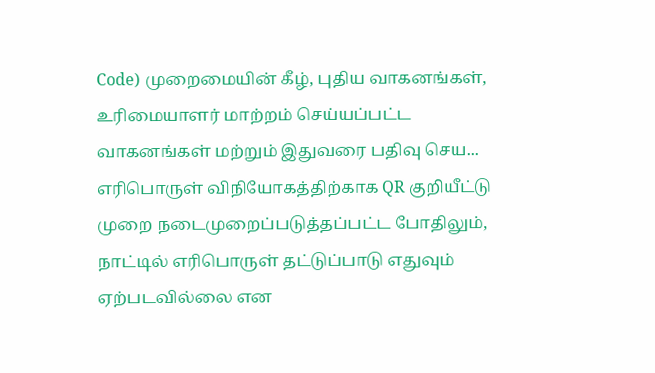Code) முறைமையின் கீழ், புதிய வாகனங்கள், உரிமையாளர் மாற்றம் செய்யப்பட்ட வாகனங்கள் மற்றும் இதுவரை பதிவு செய...
எரிபொருள் விநியோகத்திற்காக QR குறியீட்டு முறை நடைமுறைப்படுத்தப்பட்ட போதிலும், நாட்டில் எரிபொருள் தட்டுப்பாடு எதுவும் ஏற்படவில்லை என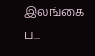இலங்கை ப...